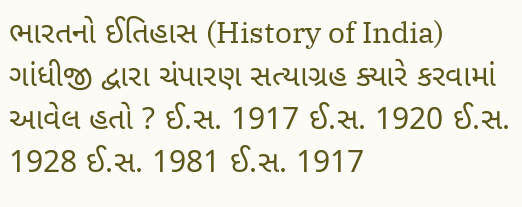ભારતનો ઈતિહાસ (History of India) ગાંધીજી દ્વારા ચંપારણ સત્યાગ્રહ ક્યારે કરવામાં આવેલ હતો ? ઈ.સ. 1917 ઈ.સ. 1920 ઈ.સ. 1928 ઈ.સ. 1981 ઈ.સ. 1917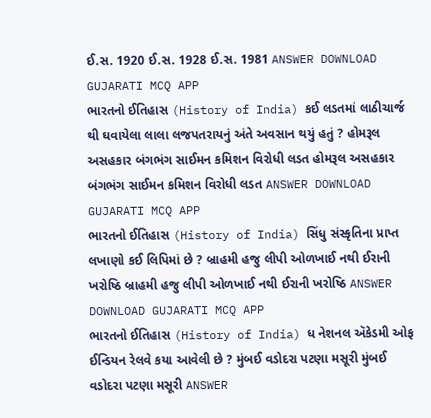ઈ.સ. 1920 ઈ.સ. 1928 ઈ.સ. 1981 ANSWER DOWNLOAD GUJARATI MCQ APP
ભારતનો ઈતિહાસ (History of India) કઈ લડતમાં લાઠીચાર્જ થી ઘવાયેલા લાલા લજપતરાયનું અંતે અવસાન થયું હતું ? હોમરૂલ અસહકાર બંગભંગ સાઈમન કમિશન વિરોધી લડત હોમરૂલ અસહકાર બંગભંગ સાઈમન કમિશન વિરોધી લડત ANSWER DOWNLOAD GUJARATI MCQ APP
ભારતનો ઈતિહાસ (History of India) સિંધુ સંસ્કૃતિના પ્રાપ્ત લખાણો કઈ લિપિમાં છે ? બ્રાહમી હજુ લીપી ઓળખાઈ નથી ઈરાની ખરોષ્ઠિ બ્રાહમી હજુ લીપી ઓળખાઈ નથી ઈરાની ખરોષ્ઠિ ANSWER DOWNLOAD GUJARATI MCQ APP
ભારતનો ઈતિહાસ (History of India) ધ નેશનલ ઍકેડમી ઓફ ઈન્ડિયન રેલવે કયા આવેલી છે ? મુંબઈ વડોદરા પટણા મસૂરી મુંબઈ વડોદરા પટણા મસૂરી ANSWER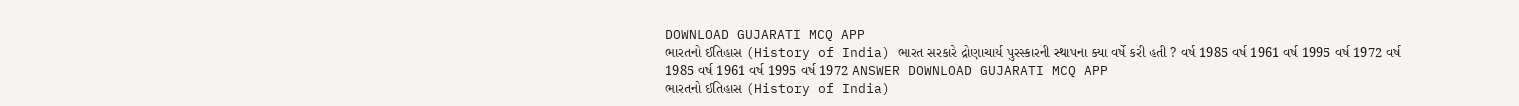DOWNLOAD GUJARATI MCQ APP
ભારતનો ઈતિહાસ (History of India) ભારત સરકારે દ્રોણાચાર્ય પુરસ્કારની સ્થાપના ક્યા વર્ષે કરી હતી ? વર્ષ 1985 વર્ષ 1961 વર્ષ 1995 વર્ષ 1972 વર્ષ 1985 વર્ષ 1961 વર્ષ 1995 વર્ષ 1972 ANSWER DOWNLOAD GUJARATI MCQ APP
ભારતનો ઈતિહાસ (History of India)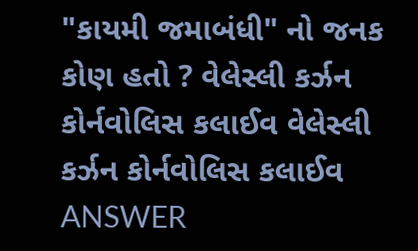"કાયમી જમાબંધી" નો જનક કોણ હતો ? વેલેસ્લી કર્ઝન કોર્નવોલિસ કલાઈવ વેલેસ્લી કર્ઝન કોર્નવોલિસ કલાઈવ ANSWER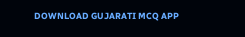DOWNLOAD GUJARATI MCQ APP